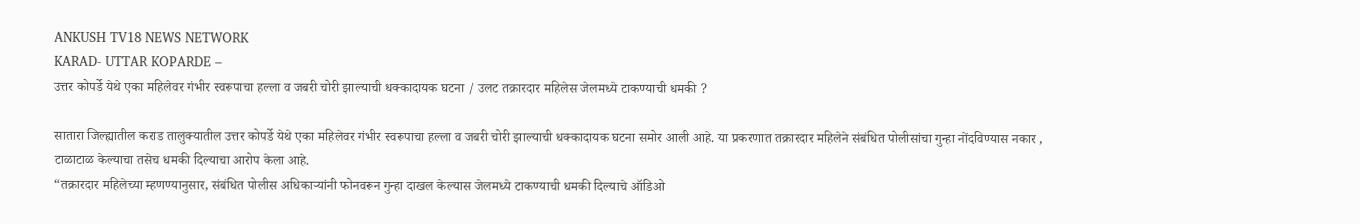ANKUSH TV18 NEWS NETWORK
KARAD- UTTAR KOPARDE –
उत्तर कोपर्डे येथे एका महिलेवर गंभीर स्वरूपाचा हल्ला व जबरी चोरी झाल्याची धक्कादायक घटना / उलट तक्रारदार महिलेस जेलमध्ये टाकण्याची धमकी ?

सातारा जिल्ह्यातील कराड तालुक्यातील उत्तर कोपर्डे येथे एका महिलेवर गंभीर स्वरूपाचा हल्ला व जबरी चोरी झाल्याची धक्कादायक घटना समोर आली आहे. या प्रकरणात तक्रारदार महिलेने संबंधित पोलीसांचा गुन्हा नोंदविण्यास नकार , टाळाटाळ केल्याचा तसेच धमकी दिल्याचा आरोप केला आहे.
“तक्रारदार महिलेच्या म्हणण्यानुसार, संबंधित पोलीस अधिकाऱ्यांनी फोनवरून गुन्हा दाखल केल्यास जेलमध्ये टाकण्याची धमकी दिल्याचे ऑडिओ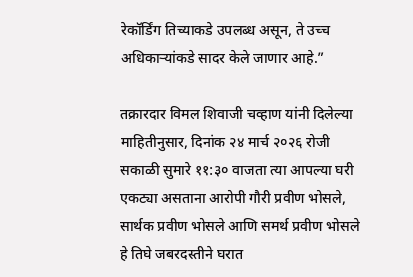रेकॉर्डिंग तिच्याकडे उपलब्ध असून, ते उच्च अधिकाऱ्यांकडे सादर केले जाणार आहे.”

तक्रारदार विमल शिवाजी चव्हाण यांनी दिलेल्या माहितीनुसार, दिनांक २४ मार्च २०२६ रोजी सकाळी सुमारे ११:३० वाजता त्या आपल्या घरी एकट्या असताना आरोपी गौरी प्रवीण भोसले, सार्थक प्रवीण भोसले आणि समर्थ प्रवीण भोसले हे तिघे जबरदस्तीने घरात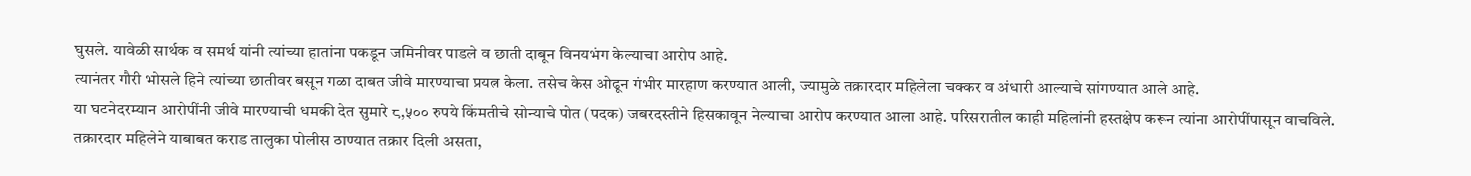घुसले. यावेळी सार्थक व समर्थ यांनी त्यांच्या हातांना पकडून जमिनीवर पाडले व छाती दाबून विनयभंग केल्याचा आरोप आहे.
त्यानंतर गौरी भोसले हिने त्यांच्या छातीवर बसून गळा दाबत जीवे मारण्याचा प्रयत्न केला. तसेच केस ओढून गंभीर मारहाण करण्यात आली, ज्यामुळे तक्रारदार महिलेला चक्कर व अंधारी आल्याचे सांगण्यात आले आहे.
या घटनेदरम्यान आरोपींनी जीवे मारण्याची धमकी देत सुमारे ८,५०० रुपये किंमतीचे सोन्याचे पोत (पदक) जबरदस्तीने हिसकावून नेल्याचा आरोप करण्यात आला आहे. परिसरातील काही महिलांनी हस्तक्षेप करून त्यांना आरोपींपासून वाचविले.
तक्रारदार महिलेने याबाबत कराड तालुका पोलीस ठाण्यात तक्रार दिली असता,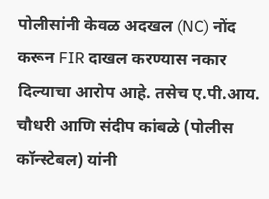पोलीसांनी केवळ अदखल (NC) नोंद करून FIR दाखल करण्यास नकार दिल्याचा आरोप आहे. तसेच ए.पी.आय. चौधरी आणि संदीप कांबळे (पोलीस कॉन्स्टेबल) यांनी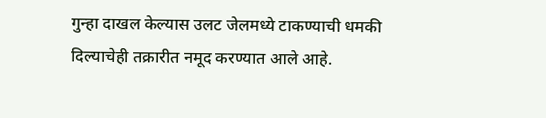गुन्हा दाखल केल्यास उलट जेलमध्ये टाकण्याची धमकी दिल्याचेही तक्रारीत नमूद करण्यात आले आहे.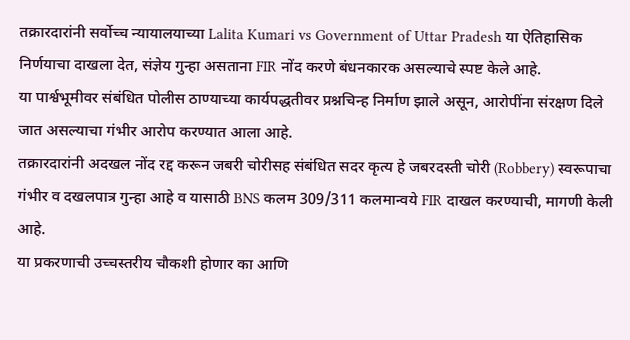तक्रारदारांनी सर्वोच्च न्यायालयाच्या Lalita Kumari vs Government of Uttar Pradesh या ऐतिहासिक निर्णयाचा दाखला देत, संज्ञेय गुन्हा असताना FIR नोंद करणे बंधनकारक असल्याचे स्पष्ट केले आहे.
या पार्श्वभूमीवर संबंधित पोलीस ठाण्याच्या कार्यपद्धतीवर प्रश्नचिन्ह निर्माण झाले असून, आरोपींना संरक्षण दिले जात असल्याचा गंभीर आरोप करण्यात आला आहे.
तक्रारदारांनी अदखल नोंद रद्द करून जबरी चोरीसह संबंधित सदर कृत्य हे जबरदस्ती चोरी (Robbery) स्वरूपाचा गंभीर व दखलपात्र गुन्हा आहे व यासाठी BNS कलम 309/311 कलमान्वये FIR दाखल करण्याची, मागणी केली आहे.
या प्रकरणाची उच्चस्तरीय चौकशी होणार का आणि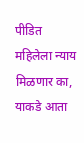पीडित महिलेला न्याय मिळणार का, याकडे आता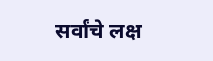सर्वांचे लक्ष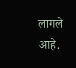लागले आहे.